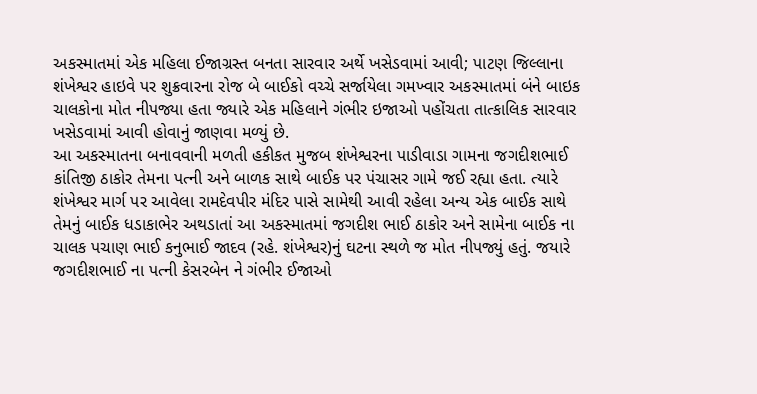અકસ્માતમાં એક મહિલા ઈજાગ્રસ્ત બનતા સારવાર અર્થે ખસેડવામાં આવી; પાટણ જિલ્લાના શંખેશ્વર હાઇવે પર શુક્રવારના રોજ બે બાઈકો વચ્ચે સર્જાયેલા ગમખ્વાર અકસ્માતમાં બંને બાઇક ચાલકોના મોત નીપજ્યા હતા જ્યારે એક મહિલાને ગંભીર ઇજાઓ પહોંચતા તાત્કાલિક સારવાર ખસેડવામાં આવી હોવાનું જાણવા મળ્યું છે.
આ અકસ્માતના બનાવવાની મળતી હકીકત મુજબ શંખેશ્વરના પાડીવાડા ગામના જગદીશભાઈ કાંતિજી ઠાકોર તેમના પત્ની અને બાળક સાથે બાઈક પર પંચાસર ગામે જઈ રહ્યા હતા. ત્યારે શંખેશ્વર માર્ગ પર આવેલા રામદેવપીર મંદિર પાસે સામેથી આવી રહેલા અન્ય એક બાઈક સાથે તેમનું બાઈક ધડાકાભેર અથડાતાં આ અકસ્માતમાં જગદીશ ભાઈ ઠાકોર અને સામેના બાઈક ના ચાલક પચાણ ભાઈ કનુભાઈ જાદવ (રહે. શંખેશ્વર)નું ઘટના સ્થળે જ મોત નીપજ્યું હતું. જયારે જગદીશભાઈ ના પત્ની કેસરબેન ને ગંભીર ઈજાઓ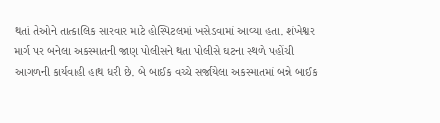થતાં તેઓને તાત્કાલિક સારવાર માટે હોસ્પિટલમાં ખસેડવામાં આવ્યા હતા. શંખેશ્વર માર્ગ પર બનેલા અકસ્માતની જાણ પોલીસને થતા પોલીસે ઘટના સ્થળે પહોંચી આગળની કાર્યવાહી હાથ ધરી છે. બે બાઈક વચ્ચે સર્જાયેલા અકસ્માતમાં બન્ને બાઈક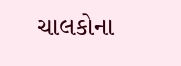ચાલકોના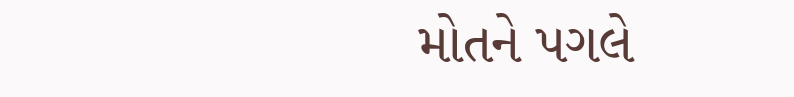મોતને પગલે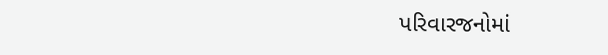પરિવારજનોમાં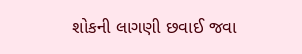શોકની લાગણી છવાઈ જવા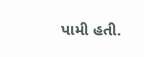પામી હતી.